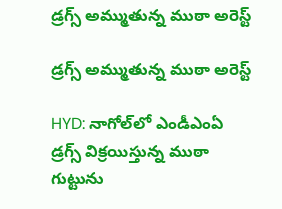డ్రగ్స్ అమ్ముతున్న ముఠా అరెస్ట్

డ్రగ్స్ అమ్ముతున్న ముఠా అరెస్ట్

HYD: నాగోల్‌లో ఎండీఎంఏ డ్రగ్స్ విక్రయిస్తున్న ముఠా గుట్టును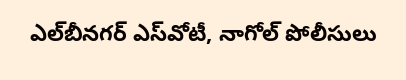ఎల్‌బీనగర్ ఎస్‌వోటీ, నాగోల్ పోలీసులు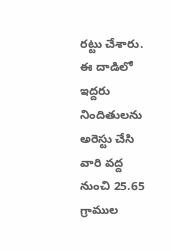రట్టు చేశారు. ఈ దాడిలో ఇద్దరు నిందితులను అరెస్టు చేసి వారి వద్ద నుంచి 25.65 గ్రాముల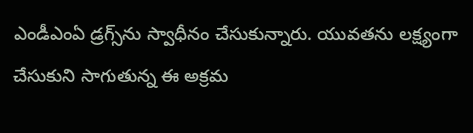ఎండీఎంఏ డ్రగ్స్‌ను స్వాధీనం చేసుకున్నారు. యువతను లక్ష్యంగా చేసుకుని సాగుతున్న ఈ అక్రమ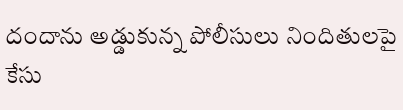దందాను అడ్డుకున్న పోలీసులు నిందితులపై కేసు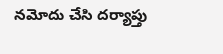నమోదు చేసి దర్యాప్తు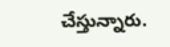చేస్తున్నారు.